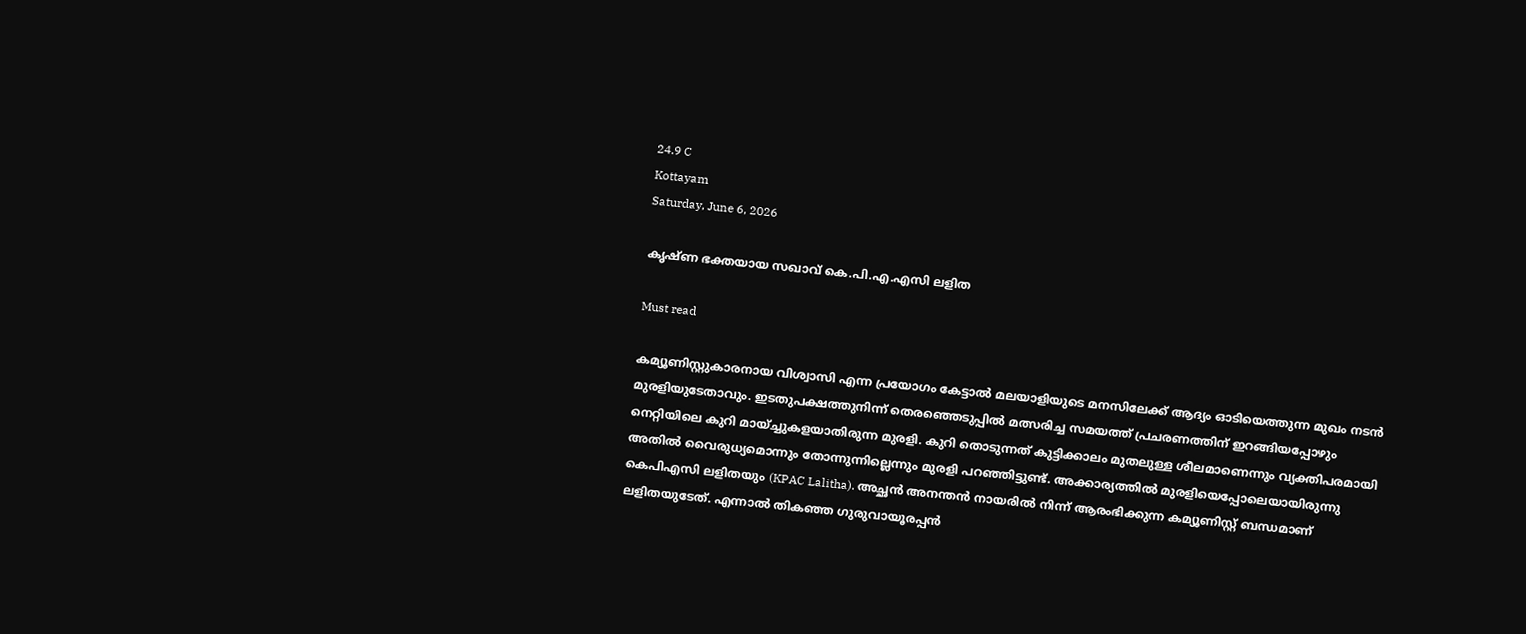24.9 C
Kottayam
Saturday, June 6, 2026

കൃഷ്ണ ഭക്തയായ സഖാവ് കെ.പി.എ.എസി ലളിത

Must read

കമ്യൂണിസ്റ്റുകാരനായ വിശ്വാസി എന്ന പ്രയോഗം കേട്ടാല്‍ മലയാളിയുടെ മനസിലേക്ക് ആദ്യം ഓടിയെത്തുന്ന മുഖം നടന്‍ മുരളിയുടേതാവും. ഇടതുപക്ഷത്തുനിന്ന് തെരഞ്ഞെടുപ്പില്‍ മത്സരിച്ച സമയത്ത് പ്രചരണത്തിന് ഇറങ്ങിയപ്പോഴും നെറ്റിയിലെ കുറി മായ്ച്ചുകളയാതിരുന്ന മുരളി. കുറി തൊടുന്നത് കുട്ടിക്കാലം മുതലുള്ള ശീലമാണെന്നും വ്യക്തിപരമായി അതില്‍ വൈരുധ്യമൊന്നും തോന്നുന്നില്ലെന്നും മുരളി പറഞ്ഞിട്ടുണ്ട്. അക്കാര്യത്തില്‍ മുരളിയെപ്പോലെയായിരുന്നു കെപിഎസി ലളിതയും (KPAC Lalitha). അച്ഛന്‍ അനന്തന്‍ നായരില്‍ നിന്ന് ആരംഭിക്കുന്ന കമ്യൂണിസ്റ്റ് ബന്ധമാണ് ലളിതയുടേത്. എന്നാല്‍ തികഞ്ഞ ഗുരുവായൂരപ്പന്‍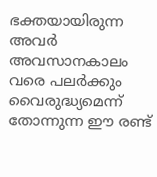ഭക്തയായിരുന്ന അവര്‍ അവസാനകാലം വരെ പലര്‍ക്കും വൈരുദ്ധ്യമെന്ന് തോന്നുന്ന ഈ രണ്ട്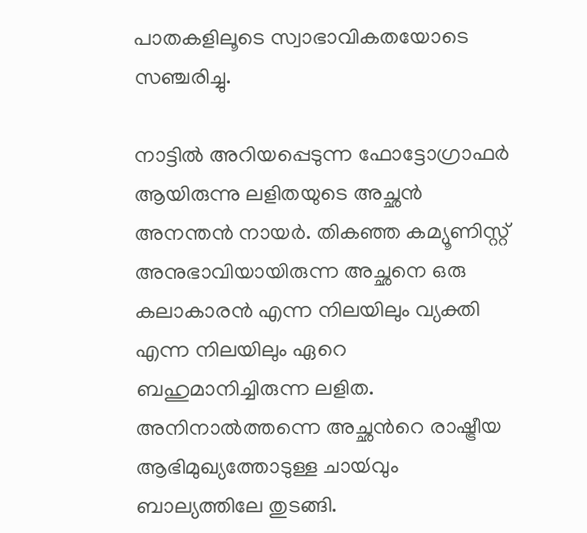പാതകളിലൂടെ സ്വാഭാവികതയോടെ സഞ്ചരിച്ചു.

നാട്ടില്‍ അറിയപ്പെടുന്ന ഫോട്ടോഗ്രാഫര്‍ ആയിരുന്നു ലളിതയുടെ അച്ഛന്‍ അനന്തന്‍ നായര്‍. തികഞ്ഞ കമ്യൂണിസ്റ്റ് അനുഭാവിയായിരുന്ന അച്ഛനെ ഒരു കലാകാരന്‍ എന്ന നിലയിലും വ്യക്തി എന്ന നിലയിലും ഏറെ ബഹുമാനിച്ചിരുന്ന ലളിത. അനിനാല്‍ത്തന്നെ അച്ഛന്‍റെ രാഷ്ട്രീയ ആഭിമുഖ്യത്തോടുള്ള ചായ്‍വും ബാല്യത്തിലേ തുടങ്ങി.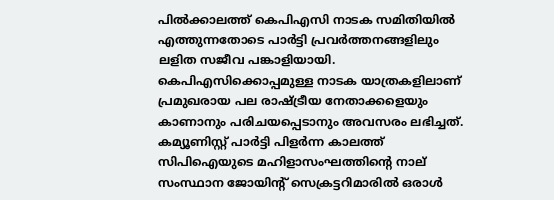പില്‍ക്കാലത്ത് കെപിഎസി നാടക സമിതിയില്‍ എത്തുന്നതോടെ പാര്‍ട്ടി പ്രവര്‍ത്തനങ്ങളിലും ലളിത സജീവ പങ്കാളിയായി. കെപിഎസിക്കൊപ്പമുള്ള നാടക യാത്രകളിലാണ് പ്രമുഖരായ പല രാഷ്ട്രീയ നേതാക്കളെയും കാണാനും പരിചയപ്പെടാനും അവസരം ലഭിച്ചത്. കമ്യൂണിസ്റ്റ് പാര്‍ട്ടി പിളര്‍ന്ന കാലത്ത് സിപിഐയുടെ മഹിളാസംഘത്തിന്റെ നാല് സംസ്ഥാന ജോയിന്‍റ് സെക്രട്ടറിമാരില്‍ ഒരാള്‍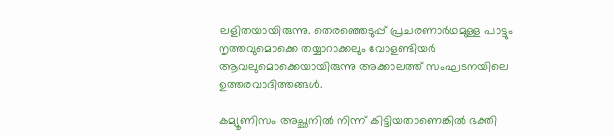ലളിതയായിരുന്നു. തെരഞ്ഞെടുപ്പ് പ്രചരണാര്‍ഥമുള്ള പാട്ടും നൃത്തവുമൊക്കെ തയ്യാറാക്കലും വോളണ്ടിയര്‍ ആവലുമൊക്കെയായിരുന്നു അക്കാലത്ത് സംഘടനയിലെ ഉത്തരവാദിത്തങ്ങള്‍.

കമ്യൂണിസം അച്ഛനില്‍ നിന്ന് കിട്ടിയതാണെങ്കില്‍ ഭക്തി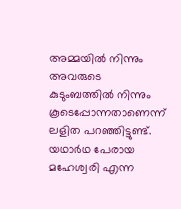അമ്മയില്‍ നിന്നും അവരുടെ കുടുംബത്തില്‍ നിന്നും കൂടെപ്പോന്നതാണെന്ന് ലളിത പറഞ്ഞിട്ടുണ്ട്. യഥാര്‍ഥ പേരായ മഹേശ്വരി എന്ന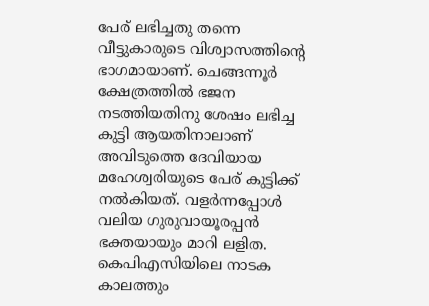പേര് ലഭിച്ചതു തന്നെ വീട്ടുകാരുടെ വിശ്വാസത്തിന്‍റെ ഭാഗമായാണ്. ചെങ്ങന്നൂര്‍ ക്ഷേത്രത്തില്‍ ഭജന നടത്തിയതിനു ശേഷം ലഭിച്ച കുട്ടി ആയതിനാലാണ് അവിടുത്തെ ദേവിയായ മഹേശ്വരിയുടെ പേര് കുട്ടിക്ക് നല്‍കിയത്. വളര്‍ന്നപ്പോള്‍ വലിയ ഗുരുവായൂരപ്പന്‍ ഭക്തയായും മാറി ലളിത. കെപിഎസിയിലെ നാടക കാലത്തും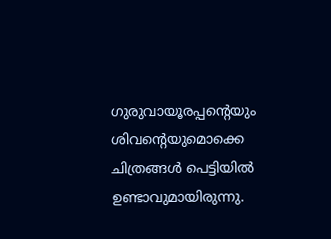ഗുരുവായൂരപ്പന്‍റെയും ശിവന്‍റെയുമൊക്കെ ചിത്രങ്ങള്‍ പെട്ടിയില്‍ ഉണ്ടാവുമായിരുന്നു.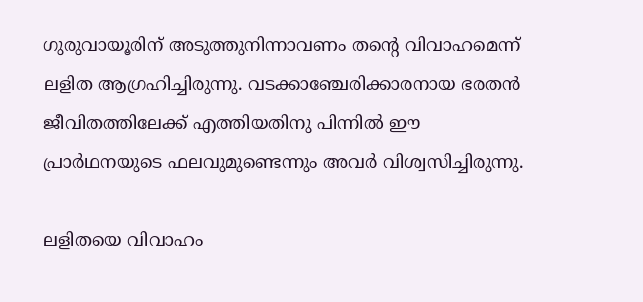ഗുരുവായൂരിന് അടുത്തുനിന്നാവണം തന്‍റെ വിവാഹമെന്ന് ലളിത ആഗ്രഹിച്ചിരുന്നു. വടക്കാഞ്ചേരിക്കാരനായ ഭരതന്‍ ജീവിതത്തിലേക്ക് എത്തിയതിനു പിന്നില്‍ ഈ പ്രാര്‍ഥനയുടെ ഫലവുമുണ്ടെന്നും അവര്‍ വിശ്വസിച്ചിരുന്നു.

ലളിതയെ വിവാഹം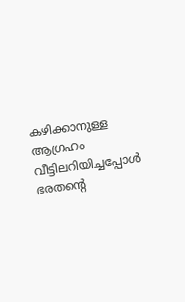കഴിക്കാനുള്ള ആഗ്രഹം വീട്ടിലറിയിച്ചപ്പോള്‍ ഭരതന്‍റെ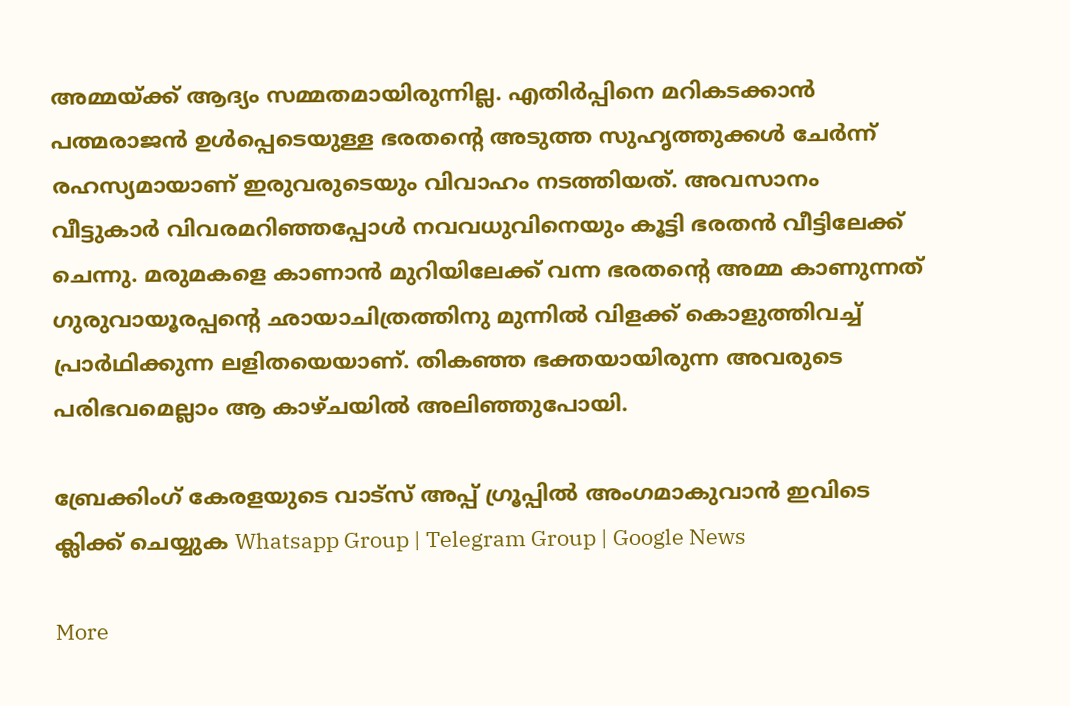അമ്മയ്ക്ക് ആദ്യം സമ്മതമായിരുന്നില്ല. എതിര്‍പ്പിനെ മറികടക്കാന്‍ പത്മരാജന്‍ ഉള്‍പ്പെടെയുള്ള ഭരതന്‍റെ അടുത്ത സുഹൃത്തുക്കള്‍ ചേര്‍ന്ന് രഹസ്യമായാണ് ഇരുവരുടെയും വിവാഹം നടത്തിയത്. അവസാനം വീട്ടുകാര്‍ വിവരമറിഞ്ഞപ്പോള്‍ നവവധുവിനെയും കൂട്ടി ഭരതന്‍ വീട്ടിലേക്ക് ചെന്നു. മരുമകളെ കാണാന്‍ മുറിയിലേക്ക് വന്ന ഭരതന്‍റെ അമ്മ കാണുന്നത് ഗുരുവായൂരപ്പന്‍റെ ഛായാചിത്രത്തിനു മുന്നില്‍ വിളക്ക് കൊളുത്തിവച്ച് പ്രാര്‍ഥിക്കുന്ന ലളിതയെയാണ്. തികഞ്ഞ ഭക്തയായിരുന്ന അവരുടെ പരിഭവമെല്ലാം ആ കാഴ്ചയില്‍ അലിഞ്ഞുപോയി.

ബ്രേക്കിംഗ് കേരളയുടെ വാട്സ് അപ്പ് ഗ്രൂപ്പിൽ അംഗമാകുവാൻ ഇവിടെ ക്ലിക്ക് ചെയ്യുക Whatsapp Group | Telegram Group | Google News

More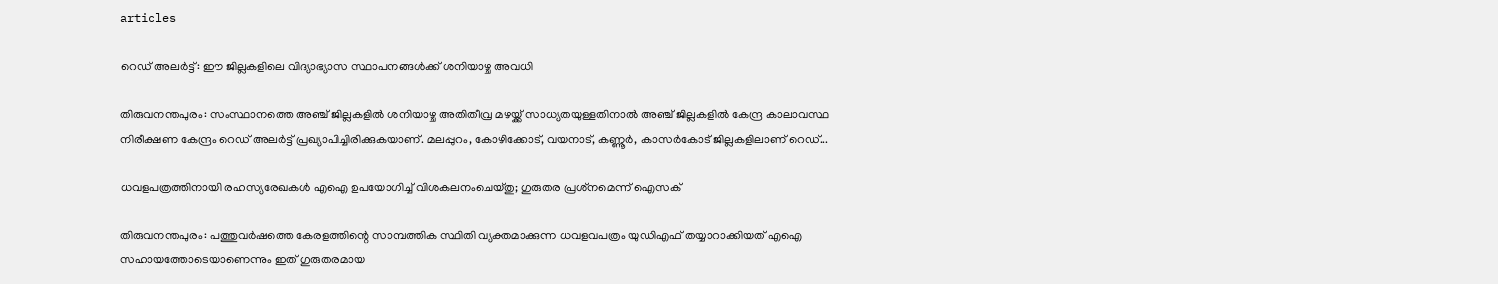articles

റെഡ് അലർട്ട്: ഈ ജില്ലകളിലെ വിദ്യാഭ്യാസ സ്ഥാപനങ്ങൾക്ക് ശനിയാഴ്ച അവധി

തിരുവനന്തപുരം: സംസ്ഥാനത്തെ അഞ്ച് ജില്ലകളിൽ ശനിയാഴ്ച അതിതീവ്ര മഴയ്ക്ക് സാധ്യതയുള്ളതിനാൽ അഞ്ച് ജില്ലകളിൽ കേന്ദ്ര കാലാവസ്ഥ നിരീക്ഷണ കേന്ദ്രം റെഡ് അലർട്ട് പ്രഖ്യാപിച്ചിരിക്കുകയാണ്. മലപ്പുറം, കോഴിക്കോട്, വയനാട്, കണ്ണൂർ, കാസർകോട് ജില്ലകളിലാണ് റെഡ്...

ധവളപത്രത്തിനായി രഹസ്യരേഖകൾ എഐ ഉപയോഗിച്ച് വിശകലനംചെയ്തു; ഗുരുതര പ്രശ്‌നമെന്ന് ഐസക്

തിരുവനന്തപുരം: പത്തുവർഷത്തെ കേരളത്തിന്റെ സാമ്പത്തിക സ്ഥിതി വ്യക്തമാക്കുന്ന ധവളവപത്രം യുഡിഎഫ് തയ്യാറാക്കിയത് എഐ സഹായത്തോടെയാണെന്നും ഇത് ഗുരുതരമായ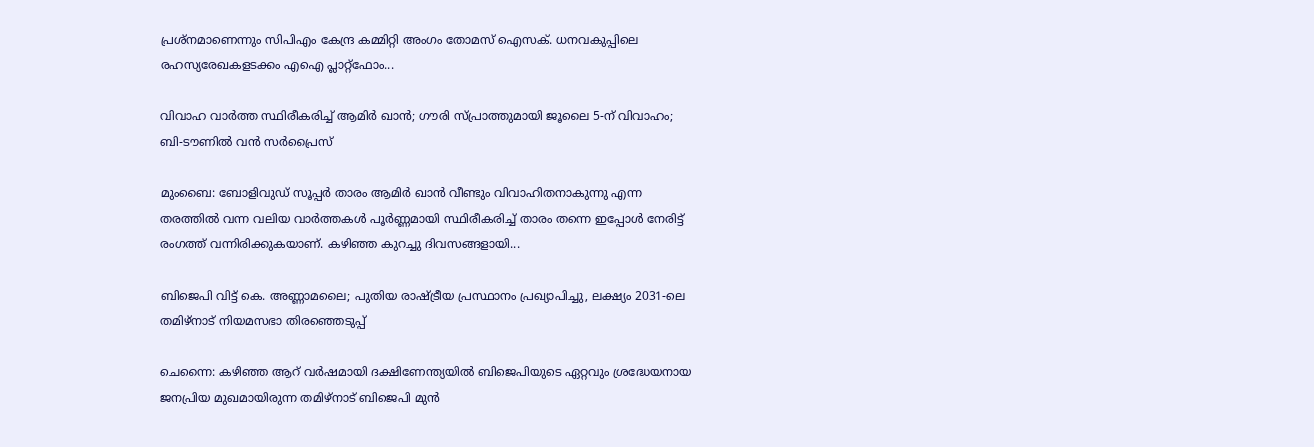പ്രശ്‌നമാണെന്നും സിപിഎം കേന്ദ്ര കമ്മിറ്റി അംഗം തോമസ് ഐസക്. ധനവകുപ്പിലെ രഹസ്യരേഖകളടക്കം എഐ പ്ലാറ്റ്‌ഫോം...

വിവാഹ വാർത്ത സ്ഥിരീകരിച്ച് ആമിർ ഖാൻ; ഗൗരി സ്പ്രാത്തുമായി ജൂലൈ 5-ന് വിവാഹം; ബി-ടൗണിൽ വൻ സർപ്രൈസ്

മുംബൈ: ബോളിവുഡ് സൂപ്പർ താരം ആമിർ ഖാൻ വീണ്ടും വിവാഹിതനാകുന്നു എന്ന തരത്തിൽ വന്ന വലിയ വാർത്തകൾ പൂർണ്ണമായി സ്ഥിരീകരിച്ച് താരം തന്നെ ഇപ്പോൾ നേരിട്ട് രംഗത്ത് വന്നിരിക്കുകയാണ്. കഴിഞ്ഞ കുറച്ചു ദിവസങ്ങളായി...

ബിജെപി വിട്ട് കെ. അണ്ണാമലൈ; പുതിയ രാഷ്ട്രീയ പ്രസ്ഥാനം പ്രഖ്യാപിച്ചു, ലക്ഷ്യം 2031-ലെ തമിഴ്‌നാട് നിയമസഭാ തിരഞ്ഞെടുപ്പ്

ചെന്നൈ: കഴിഞ്ഞ ആറ് വർഷമായി ദക്ഷിണേന്ത്യയിൽ ബിജെപിയുടെ ഏറ്റവും ശ്രദ്ധേയനായ ജനപ്രിയ മുഖമായിരുന്ന തമിഴ്‌നാട് ബിജെപി മുൻ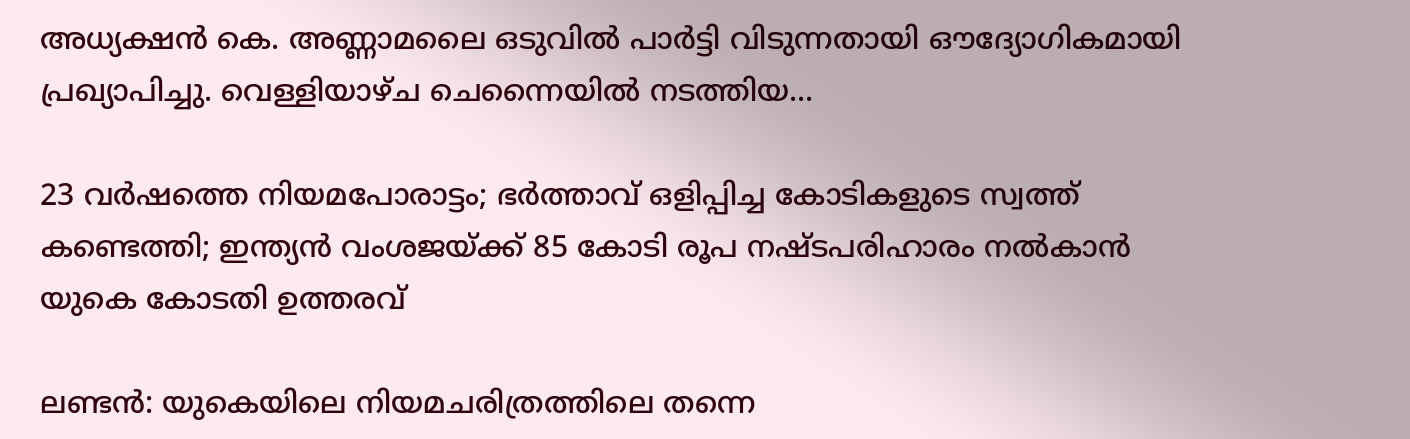അധ്യക്ഷൻ കെ. അണ്ണാമലൈ ഒടുവിൽ പാർട്ടി വിടുന്നതായി ഔദ്യോഗികമായി പ്രഖ്യാപിച്ചു. വെള്ളിയാഴ്ച ചെന്നൈയിൽ നടത്തിയ...

23 വർഷത്തെ നിയമപോരാട്ടം; ഭർത്താവ് ഒളിപ്പിച്ച കോടികളുടെ സ്വത്ത് കണ്ടെത്തി; ഇന്ത്യൻ വംശജയ്ക്ക് 85 കോടി രൂപ നഷ്ടപരിഹാരം നൽകാൻ യുകെ കോടതി ഉത്തരവ്

ലണ്ടൻ: യുകെയിലെ നിയമചരിത്രത്തിലെ തന്നെ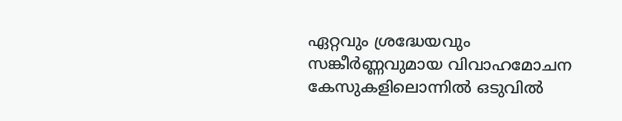ഏറ്റവും ശ്രദ്ധേയവും സങ്കീർണ്ണവുമായ വിവാഹമോചന കേസുകളിലൊന്നിൽ ഒടുവിൽ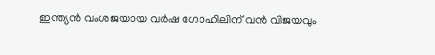ഇന്ത്യൻ വംശജയായ വർഷ ഗോഹിലിന് വൻ വിജയവും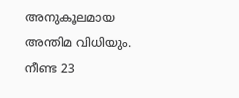അനുകൂലമായ അന്തിമ വിധിയും. നീണ്ട 23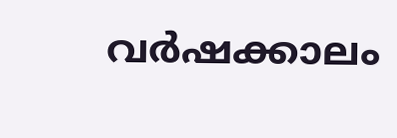വർഷക്കാലം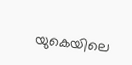യുകെയിലെ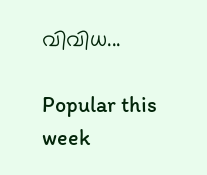വിവിധ...

Popular this week